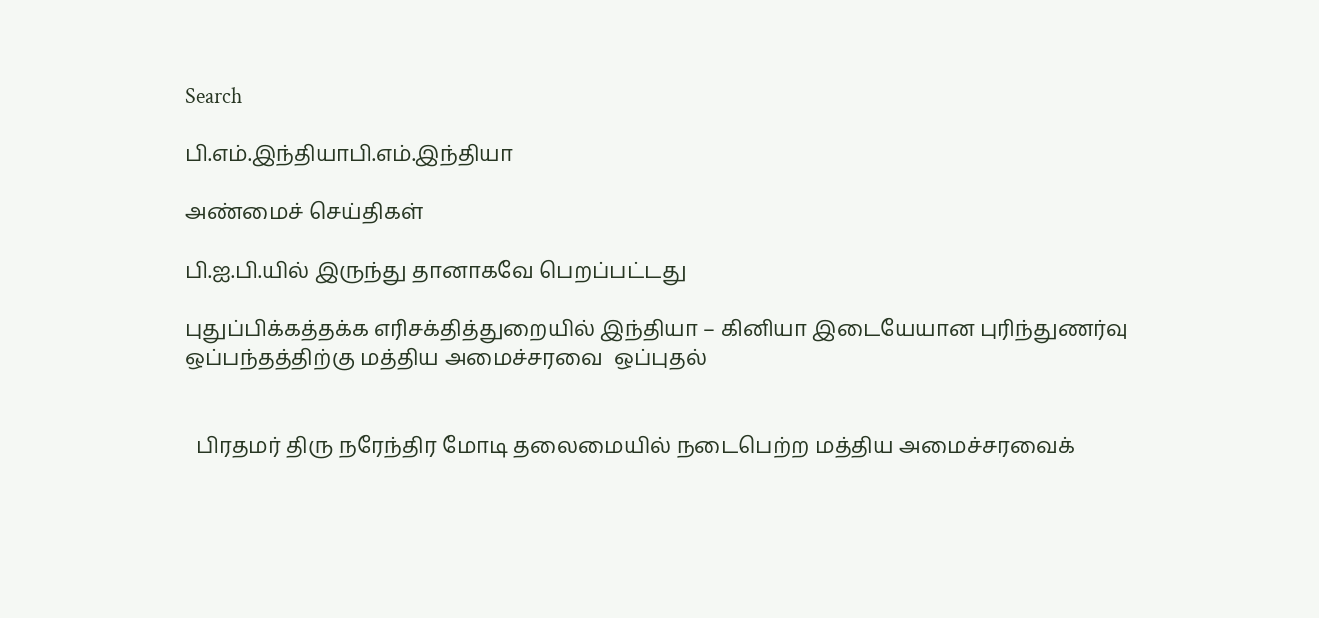Search

பி.எம்.இந்தியாபி.எம்.இந்தியா

அண்மைச் செய்திகள்

பி.ஐ.பி.யில் இருந்து தானாகவே பெறப்பட்டது

புதுப்பிக்கத்தக்க எரிசக்தித்துறையில் இந்தியா – கினியா இடையேயான புரிந்துணர்வு ஒப்பந்தத்திற்கு மத்திய அமைச்சரவை  ஒப்புதல்


  பிரதமர் திரு நரேந்திர மோடி தலைமையில் நடைபெற்ற மத்திய அமைச்சரவைக்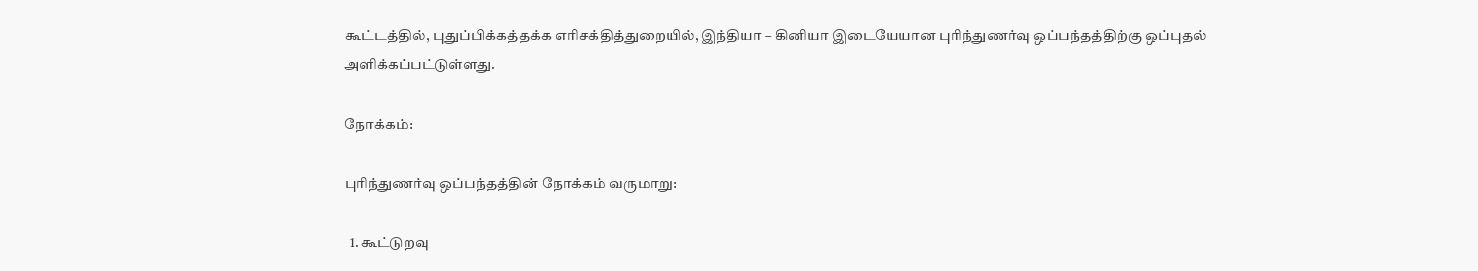கூட்டத்தில், புதுப்பிக்கத்தக்க எரிசக்தித்துறையில், இந்தியா – கினியா இடையேயான புரிந்துணர்வு ஒப்பந்தத்திற்கு ஒப்புதல் அளிக்கப்பட்டுள்ளது.

நோக்கம்:

புரிந்துணர்வு ஒப்பந்தத்தின் நோக்கம் வருமாறு:

  1. கூட்டுறவு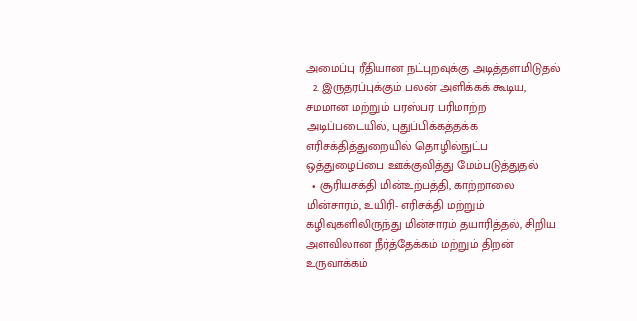அமைப்பு ரீதியான நட்புறவுக்கு அடித்தளமிடுதல்
  2. இருதரப்புக்கும் பலன் அளிக்கக் கூடிய, சமமான மற்றும் பரஸ்பர பரிமாற்ற அடிப்படையில், புதுப்பிக்கத்தக்க எரிசக்தித்துறையில் தொழில்நுட்ப ஒத்துழைப்பை ஊக்குவித்து மேம்படுத்துதல்
  • சூரியசக்தி மின்உற்பத்தி, காற்றாலை மின்சாரம், உயிரி- எரிசக்தி மற்றும் கழிவுகளிலிருந்து மின்சாரம் தயாரித்தல், சிறிய அளவிலான நீர்த்தேக்கம் மற்றும் திறன் உருவாக்கம்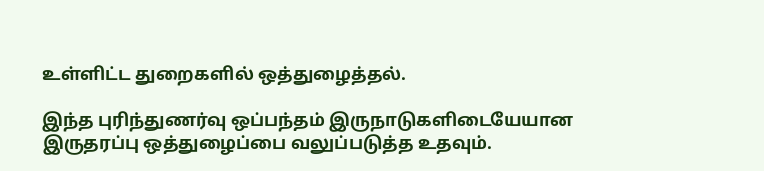உள்ளிட்ட துறைகளில் ஒத்துழைத்தல்.

இந்த புரிந்துணர்வு ஒப்பந்தம் இருநாடுகளிடையேயான இருதரப்பு ஒத்துழைப்பை வலுப்படுத்த உதவும்.